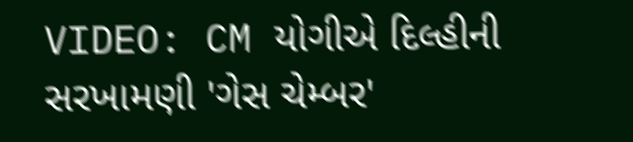VIDEO: CM યોગીએ દિલ્હીની સરખામણી 'ગેસ ચેમ્બર'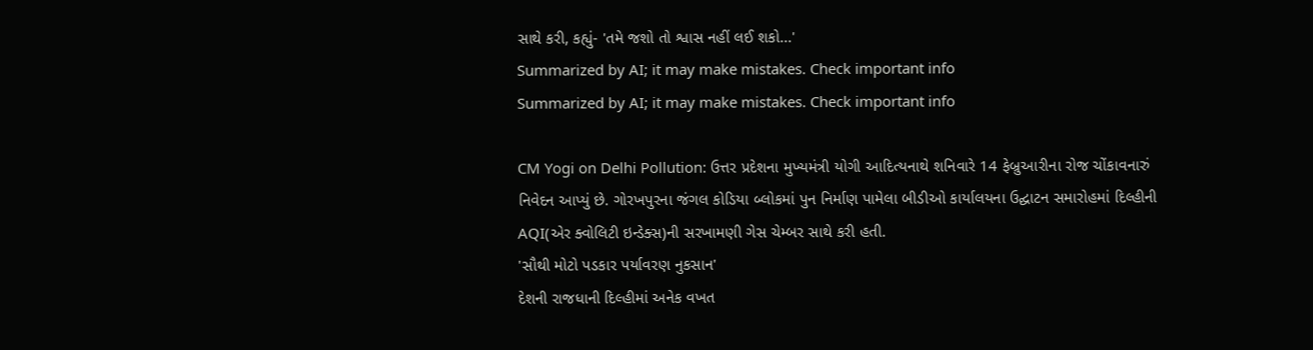સાથે કરી, કહ્યું- 'તમે જશો તો શ્વાસ નહીં લઈ શકો...'
Summarized by AI; it may make mistakes. Check important info
Summarized by AI; it may make mistakes. Check important info

CM Yogi on Delhi Pollution: ઉત્તર પ્રદેશના મુખ્યમંત્રી યોગી આદિત્યનાથે શનિવારે 14 ફેબ્રુઆરીના રોજ ચોંકાવનારું નિવેદન આપ્યું છે. ગોરખપુરના જંગલ કોડિયા બ્લોકમાં પુન નિર્માણ પામેલા બીડીઓ કાર્યાલયના ઉદ્ઘાટન સમારોહમાં દિલ્હીની AQI(એર ક્વોલિટી ઇન્ડેક્સ)ની સરખામણી ગેસ ચેમ્બર સાથે કરી હતી.
'સૌથી મોટો પડકાર પર્યાવરણ નુકસાન'
દેશની રાજધાની દિલ્હીમાં અનેક વખત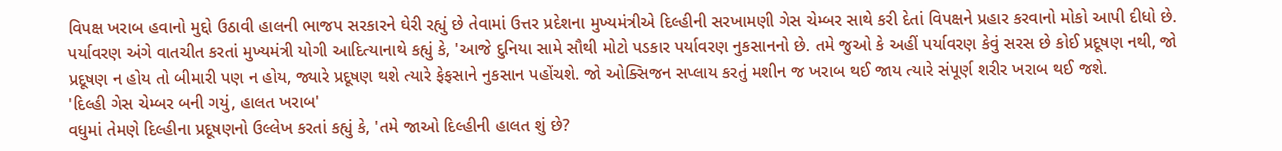વિપક્ષ ખરાબ હવાનો મુદ્દો ઉઠાવી હાલની ભાજપ સરકારને ઘેરી રહ્યું છે તેવામાં ઉત્તર પ્રદેશના મુખ્યમંત્રીએ દિલ્હીની સરખામણી ગેસ ચેમ્બર સાથે કરી દેતાં વિપક્ષને પ્રહાર કરવાનો મોકો આપી દીધો છે. પર્યાવરણ અંગે વાતચીત કરતાં મુખ્યમંત્રી યોગી આદિત્યાનાથે કહ્યું કે, 'આજે દુનિયા સામે સૌથી મોટો પડકાર પર્યાવરણ નુકસાનનો છે. તમે જુઓ કે અહીં પર્યાવરણ કેવું સરસ છે કોઈ પ્રદૂષણ નથી, જો પ્રદૂષણ ન હોય તો બીમારી પણ ન હોય, જ્યારે પ્રદૂષણ થશે ત્યારે ફેફસાને નુકસાન પહોંચશે. જો ઓક્સિજન સપ્લાય કરતું મશીન જ ખરાબ થઈ જાય ત્યારે સંપૂર્ણ શરીર ખરાબ થઈ જશે.
'દિલ્હી ગેસ ચેમ્બર બની ગયું, હાલત ખરાબ'
વધુમાં તેમણે દિલ્હીના પ્રદૂષણનો ઉલ્લેખ કરતાં કહ્યું કે, 'તમે જાઓ દિલ્હીની હાલત શું છે?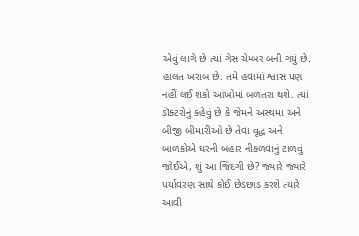એવું લાગે છે ત્યાં ગેસ ચેમ્બર બની ગયું છે. હાલત ખરાબ છે. તમે હવામાં શ્વાસ પણ નહીં લઈ શકો આંખોમાં બળતરા થશે. ત્યાં ડૉક્ટરોનું કહેવું છે કે જેમને અસ્થમા અને બીજી બીમારીઓ છે તેવા વૃદ્ધ અને બાળકોએ ઘરની બહાર નીકળવાનું ટાળવું જોઈએ, શું આ જિંદગી છે? જ્યારે જ્યારે પર્યાવરણ સાથે કોઈ છેડછાડ કરશે ત્યારે આવી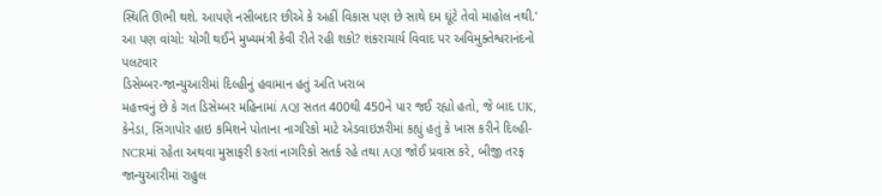સ્થિતિ ઊભી થશે. આપણે નસીબદાર છીએ કે અહીં વિકાસ પણ છે સાથે દમ ઘૂંટે તેવો માહોલ નથી.'
આ પણ વાંચો: યોગી થઈને મુખ્યમંત્રી કેવી રીતે રહી શકો? શંકરાચાર્ય વિવાદ પર અવિમુક્તેશ્વરાનંદનો પલટવાર
ડિસેમ્બર-જાન્યુઆરીમાં દિલ્હીનું હવામાન હતું અતિ ખરાબ
મહત્ત્વનું છે કે ગત ડિસેમ્બર મહિનામાં AQI સતત 400થી 450ને પાર જઈ રહ્યો હતો, જે બાદ UK, કેનેડા, સિંગાપોર હાઇ કમિશને પોતાના નાગરિકો માટે એડવાઇઝરીમાં કહ્યું હતું કે ખાસ કરીને દિલ્હી-NCRમાં રહેતા અથવા મુસાફરી કરતાં નાગરિકો સતર્ક રહે તથા AQI જોઈ પ્રવાસ કરે, બીજી તરફ જાન્યુઆરીમાં રાહુલ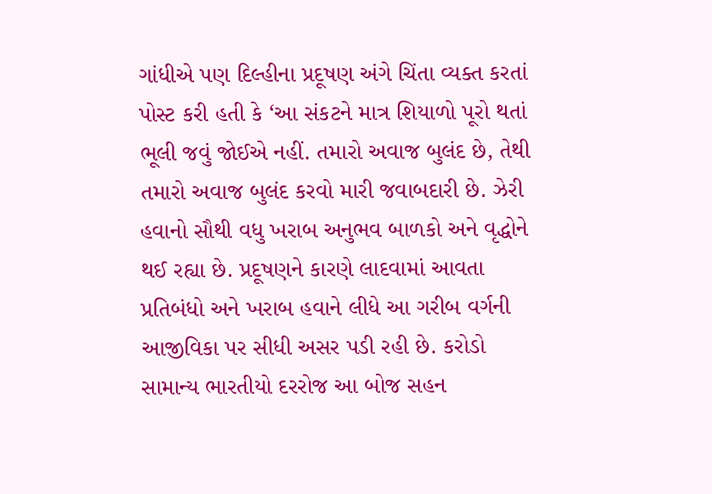ગાંધીએ પણ દિલ્હીના પ્રદૂષણ અંગે ચિંતા વ્યક્ત કરતાં પોસ્ટ કરી હતી કે ‘આ સંકટને માત્ર શિયાળો પૂરો થતાં ભૂલી જવું જોઈએ નહીં. તમારો અવાજ બુલંદ છે, તેથી તમારો અવાજ બુલંદ કરવો મારી જવાબદારી છે. ઝેરી હવાનો સૌથી વધુ ખરાબ અનુભવ બાળકો અને વૃદ્ધોને થઈ રહ્યા છે. પ્રદૂષણને કારણે લાદવામાં આવતા પ્રતિબંધો અને ખરાબ હવાને લીધે આ ગરીબ વર્ગની આજીવિકા પર સીધી અસર પડી રહી છે. કરોડો સામાન્ય ભારતીયો દરરોજ આ બોજ સહન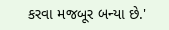કરવા મજબૂર બન્યા છે.'